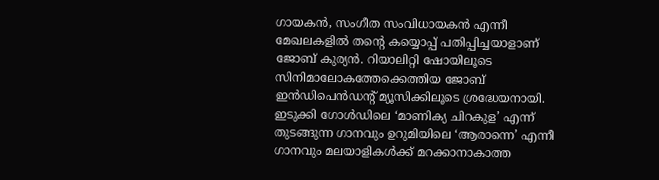ഗായകന്‍, സംഗീത സംവിധായകന്‍ എന്നീ മേഖലകളില്‍ തന്റെ കയ്യൊപ്പ് പതിപ്പിച്ചയാളാണ് ജോബ് കുര്യന്‍. റിയാലിറ്റി ഷോയിലൂടെ സിനിമാലോകത്തേക്കെത്തിയ ജോബ് ഇന്‍ഡിപെന്‍ഡന്റ് മ്യൂസിക്കിലൂടെ ശ്രദ്ധേയനായി. ഇടുക്കി ഗോള്‍ഡിലെ ‘മാണിക്യ ചിറകുള’ എന്ന് തുടങ്ങുന്ന ഗാനവും ഉറുമിയിലെ ‘ആരാന്നെ’ എന്നീ ഗാനവും മലയാളികള്‍ക്ക് മറക്കാനാകാത്ത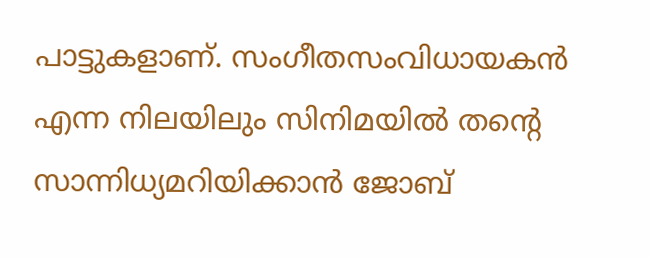പാട്ടുകളാണ്. സംഗീതസംവിധായകന്‍ എന്ന നിലയിലും സിനിമയില്‍ തന്റെ സാന്നിധ്യമറിയിക്കാന്‍ ജോബ്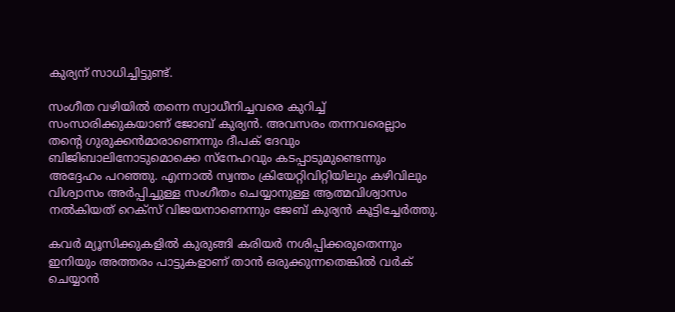കുര്യന് സാധിച്ചിട്ടുണ്ട്.

സംഗീത വഴിയില്‍ തന്നെ സ്വാധീനിച്ചവരെ കുറിച്ച് സംസാരിക്കുകയാണ് ജോബ് കുര്യന്‍. അവസരം തന്നവരെല്ലാം തന്റെ ഗുരുക്കന്‍മാരാണെന്നും ദീപക് ദേവും ബിജിബാലിനോടുമൊക്കെ സ്നേഹവും കടപ്പാടുമുണ്ടെന്നും അദ്ദേഹം പറഞ്ഞു. എന്നാല്‍ സ്വന്തം ക്രിയേറ്റിവിറ്റിയിലും കഴിവിലും വിശ്വാസം അര്‍പ്പിച്ചുള്ള സംഗീതം ചെയ്യാനുള്ള ആത്മവിശ്വാസം നല്‍കിയത് റെക്‌സ് വിജയനാണെന്നും ജേബ് കുര്യന്‍ കൂട്ടിച്ചേര്‍ത്തു.

കവര്‍ മ്യൂസിക്കുകളില്‍ കുരുങ്ങി കരിയര്‍ നശിപ്പിക്കരുതെന്നും ഇനിയും അത്തരം പാട്ടുകളാണ് താന്‍ ഒരുക്കുന്നതെങ്കില്‍ വര്‍ക് ചെയ്യാന്‍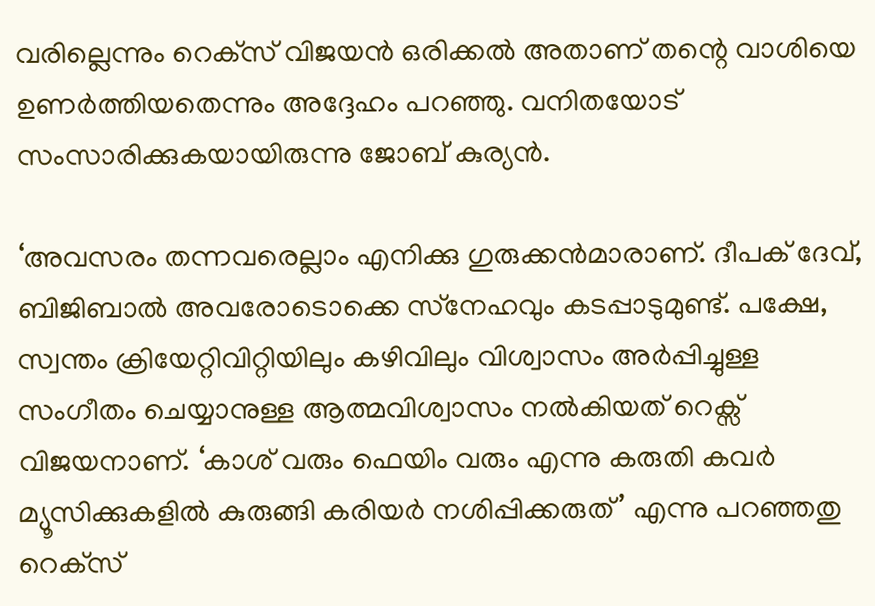വരില്ലെന്നും റെക്‌സ് വിജയന്‍ ഒരിക്കല്‍ അതാണ് തന്റെ വാശിയെ ഉണര്‍ത്തിയതെന്നും അദ്ദേഹം പറഞ്ഞു. വനിതയോട് സംസാരിക്കുകയായിരുന്നു ജോബ് കുര്യന്‍.

‘അവസരം തന്നവരെല്ലാം എനിക്കു ഗുരുക്കന്‍മാരാണ്. ദീപക് ദേവ്, ബിജിബാല്‍ അവരോടൊക്കെ സ്‌നേഹവും കടപ്പാടുമുണ്ട്. പക്ഷേ, സ്വന്തം ക്രിയേറ്റിവിറ്റിയിലും കഴിവിലും വിശ്വാസം അര്‍പ്പിച്ചുള്ള സംഗീതം ചെയ്യാനുള്ള ആത്മവിശ്വാസം നല്‍കിയത് റെക്സ് വിജയനാണ്. ‘കാശ് വരും ഫെയിം വരും എന്നു കരുതി കവര്‍ മ്യൂസിക്കുകളില്‍ കുരുങ്ങി കരിയര്‍ നശിപ്പിക്കരുത്’ എന്നു പറഞ്ഞതു റെക്‌സ്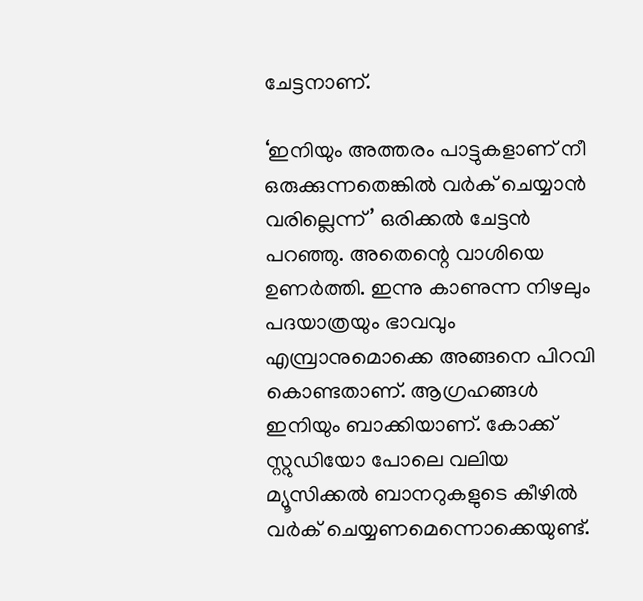ചേട്ടനാണ്.

‘ഇനിയും അത്തരം പാട്ടുകളാണ് നീ ഒരുക്കുന്നതെങ്കില്‍ വര്‍ക് ചെയ്യാന്‍ വരില്ലെന്ന്’ ഒരിക്കല്‍ ചേട്ടന്‍ പറഞ്ഞു. അതെന്റെ വാശിയെ ഉണര്‍ത്തി. ഇന്നു കാണുന്ന നിഴലും പദയാത്രയും ഭാവവും എമ്പ്രാനുമൊക്കെ അങ്ങനെ പിറവി കൊണ്ടതാണ്. ആഗ്രഹങ്ങള്‍ ഇനിയും ബാക്കിയാണ്. കോക്ക് സ്റ്റുഡിയോ പോലെ വലിയ മ്യൂസിക്കല്‍ ബാനറുകളുടെ കീഴില്‍ വര്‍ക് ചെയ്യണമെന്നൊക്കെയുണ്ട്.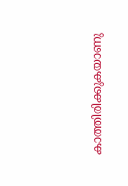കാത്തിരിക്കുകയാണു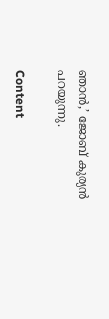ഞാന്‍,’ ജോബ് കുര്യന്‍ പറയുന്നു.

Content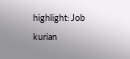highlight: Job kurian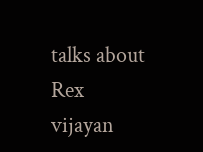talks about  Rex vijayan